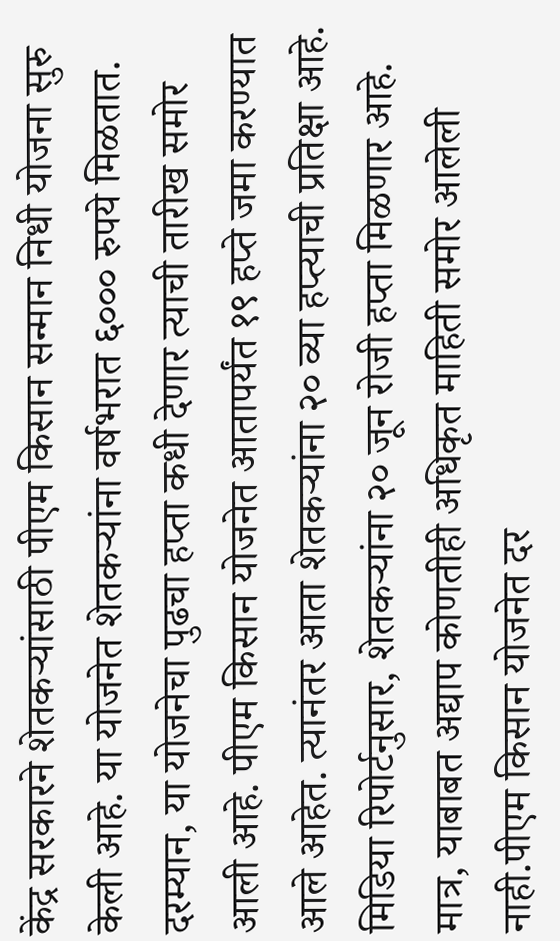केंद्र सरकारने शेतकऱ्यांसाठी पीएम किसान सन्मान निधी योजना सुरु केली आहे. या योजनेत शेतकऱ्यांना वर्षभरात ६००० रुपये मिळतात. दरम्यान, या योजनेचा पुढचा हप्ता कधी देणार त्याची तारीख समोर आली आहे. पीएम किसान योजनेत आतापर्यंत १९ हप्ते जमा करण्यात आले आहेत. त्यानंतर आता शेतकऱ्यांना २० व्या हप्त्याची प्रतिक्षा आहे. मिडिया रिपोर्टनुसार, शेतकऱ्यांना २० जून रोजी हप्ता मिळणार आहे. मात्र, याबाबत अद्याप कोणतीही अधिकृत माहिती समोर आलेली नाही.पीएम किसान योजनेत दर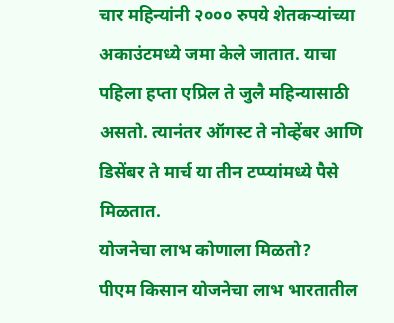चार महिन्यांनी २००० रुपये शेतकऱ्यांच्या अकाउंटमध्ये जमा केले जातात. याचा पहिला हप्ता एप्रिल ते जुलै महिन्यासाठी असतो. त्यानंतर ऑगस्ट ते नोव्हेंबर आणि डिसेंबर ते मार्च या तीन टप्प्यांमध्ये पैसे मिळतात.
योजनेचा लाभ कोणाला मिळतो?
पीएम किसान योजनेचा लाभ भारतातील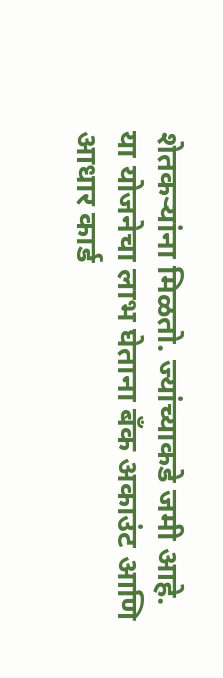शेतकऱ्यांना मिळतो. ज्यांच्याकडे जमी आहे. या योजनेचा लाभ घेताना बँक अकाउंट आणि आधार कार्ड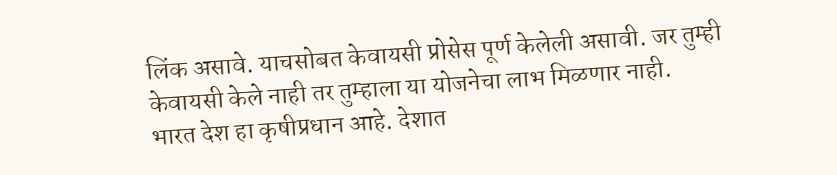लिंक असावे. याचसोबत केवायसी प्रोसेस पूर्ण केलेली असावी. जर तुम्ही केवायसी केले नाही तर तुम्हाला या योजनेचा लाभ मिळणार नाही.
भारत देश हा कृषीप्रधान आहे. देशात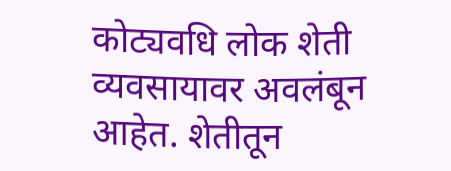कोट्यवधि लोक शेती व्यवसायावर अवलंबून आहेत. शेतीतून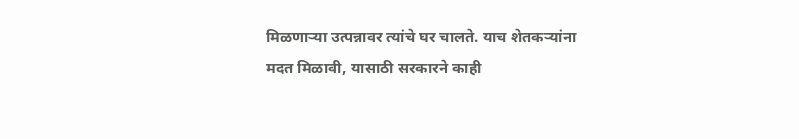मिळणाऱ्या उत्पन्नावर त्यांचे घर चालते. याच शेतकऱ्यांना मदत मिळावी, यासाठी सरकारने काही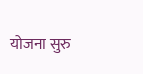योजना सुरु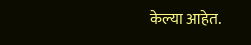केल्या आहेत.